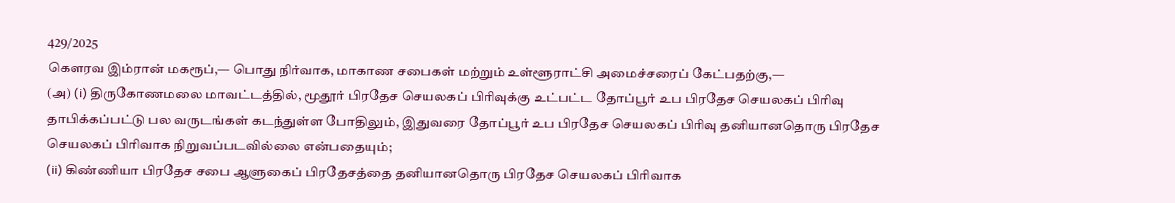429/2025
கௌரவ இம்ரான் மகரூப்,— பொது நிர்வாக, மாகாண சபைகள் மற்றும் உள்ளூராட்சி அமைச்சரைப் கேட்பதற்கு,—
(அ) (i) திருகோணமலை மாவட்டத்தில், மூதூர் பிரதேச செயலகப் பிரிவுக்கு உட்பட்ட தோப்பூர் உப பிரதேச செயலகப் பிரிவு தாபிக்கப்பட்டு பல வருடங்கள் கடந்துள்ள போதிலும், இதுவரை தோப்பூர் உப பிரதேச செயலகப் பிரிவு தனியானதொரு பிரதேச செயலகப் பிரிவாக நிறுவப்படவில்லை என்பதையும்;
(ii) கிண்ணியா பிரதேச சபை ஆளுகைப் பிரதேசத்தை தனியானதொரு பிரதேச செயலகப் பிரிவாக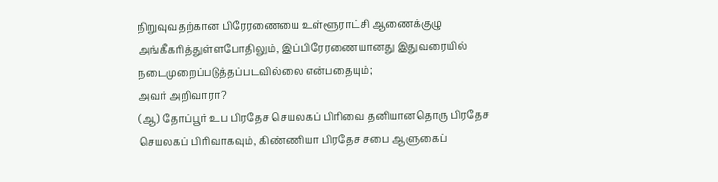நிறுவுவதற்கான பிரேரணையை உள்ளூராட்சி ஆணைக்குழு அங்கீகரித்துள்ளபோதிலும், இப்பிரேரணையானது இதுவரையில் நடைமுறைப்படுத்தப்படவில்லை என்பதையும்;
அவர் அறிவாரா?
(ஆ) தோப்பூர் உப பிரதேச செயலகப் பிரிவை தனியானதொரு பிரதேச செயலகப் பிரிவாகவும், கிண்ணியா பிரதேச சபை ஆளுகைப்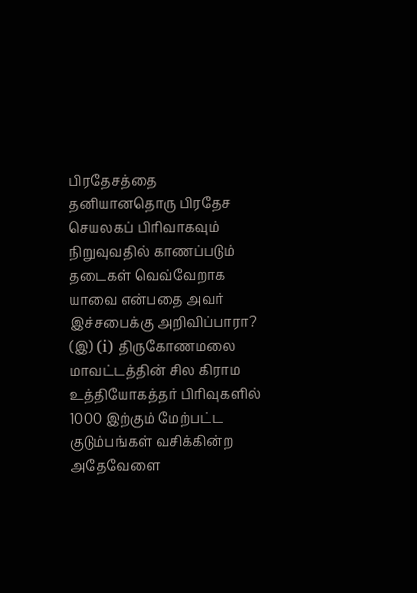பிரதேசத்தை தனியானதொரு பிரதேச செயலகப் பிரிவாகவும் நிறுவுவதில் காணப்படும் தடைகள் வெவ்வேறாக யாவை என்பதை அவர் இச்சபைக்கு அறிவிப்பாரா?
(இ) (i) திருகோணமலை மாவட்டத்தின் சில கிராம உத்தியோகத்தர் பிரிவுகளில் 1000 இற்கும் மேற்பட்ட குடும்பங்கள் வசிக்கின்ற அதேவேளை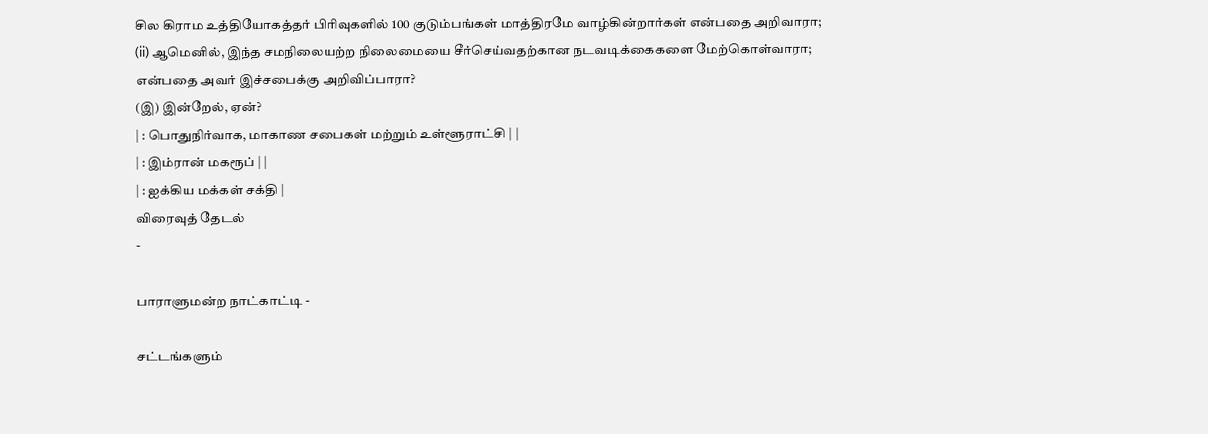சில கிராம உத்தியோகத்தர் பிரிவுகளில் 100 குடும்பங்கள் மாத்திரமே வாழ்கின்றார்கள் என்பதை அறிவாரா;
(ii) ஆமெனில், இந்த சமநிலையற்ற நிலைமையை சீர்செய்வதற்கான நடவடிக்கைகளை மேற்கொள்வாரா;
என்பதை அவர் இச்சபைக்கு அறிவிப்பாரா?
(இ) இன்றேல், ஏன்?
| : பொதுநிர்வாக, மாகாண சபைகள் மற்றும் உள்ளூராட்சி | |
| : இம்ரான் மகரூப் | |
| : ஐக்கிய மக்கள் சக்தி |
விரைவுத் தேடல்
-

பாராளுமன்ற நாட்காட்டி -

சட்டங்களும்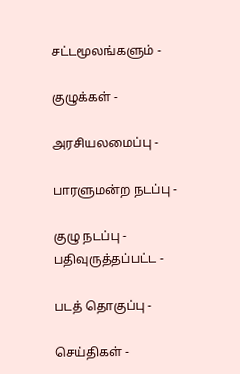சட்டமூலங்களும் -

குழுக்கள் -

அரசியலமைப்பு -

பாரளுமன்ற நடப்பு -

குழு நடப்பு - பதிவுருத்தப்பட்ட -

படத் தொகுப்பு -

செய்திகள் -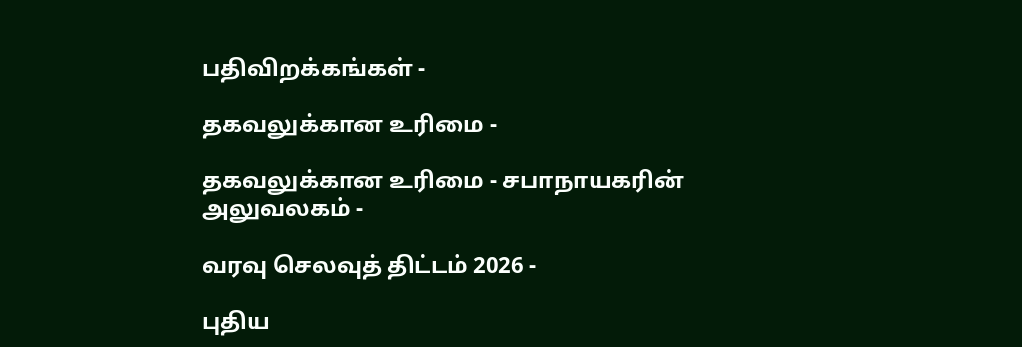பதிவிறக்கங்கள் -

தகவலுக்கான உரிமை -

தகவலுக்கான உரிமை - சபாநாயகரின் அலுவலகம் -

வரவு செலவுத் திட்டம் 2026 -

புதிய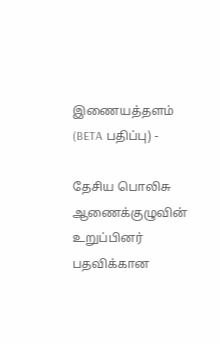இணையத்தளம் (BETA பதிப்பு) -

தேசிய பொலிசு ஆணைக்குழுவின் உறுப்பினர் பதவிக்கான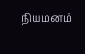நியமனம்